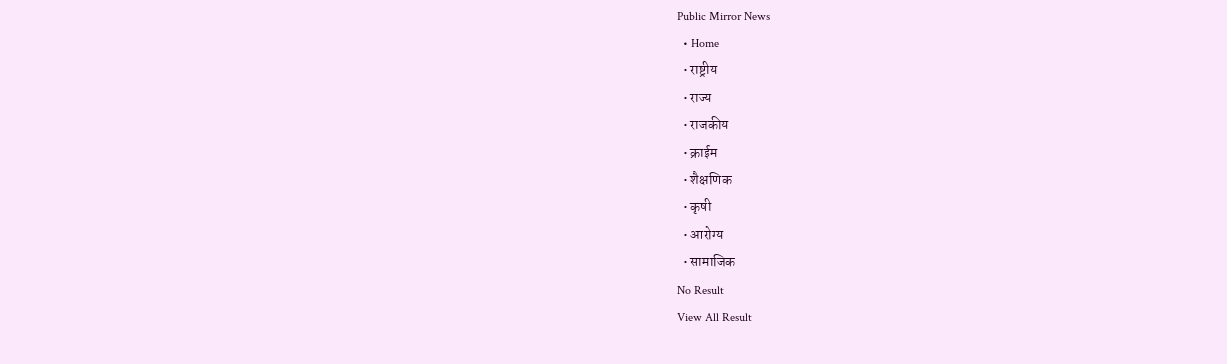Public Mirror News
  • Home
  • राष्ट्रीय
  • राज्य
  • राजकीय
  • क्राईम
  • शैक्षणिक
  • कृषी
  • आरोग्य
  • सामाजिक
No Result
View All Result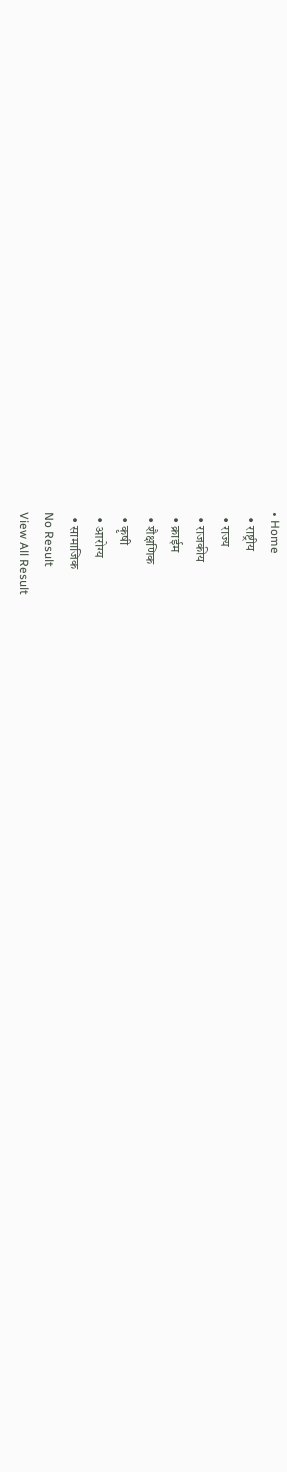• Home
  • राष्ट्रीय
  • राज्य
  • राजकीय
  • क्राईम
  • शैक्षणिक
  • कृषी
  • आरोग्य
  • सामाजिक
No Result
View All Result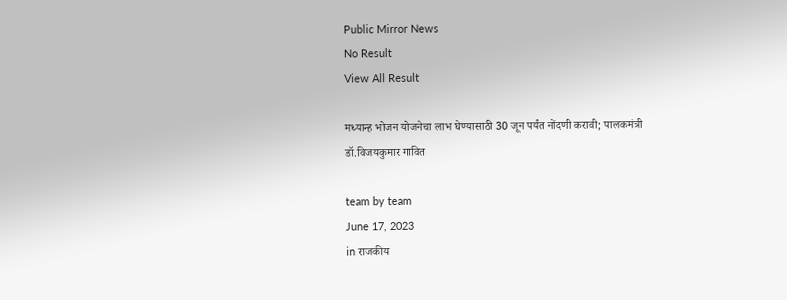Public Mirror News
No Result
View All Result

मध्यान्ह भोजन योजनेचा लाभ घेण्यासाठी 30 जून पर्यंत नोंदणी करावी; पालकमंत्री डॉ.विजयकुमार गावित

team by team
June 17, 2023
in राजकीय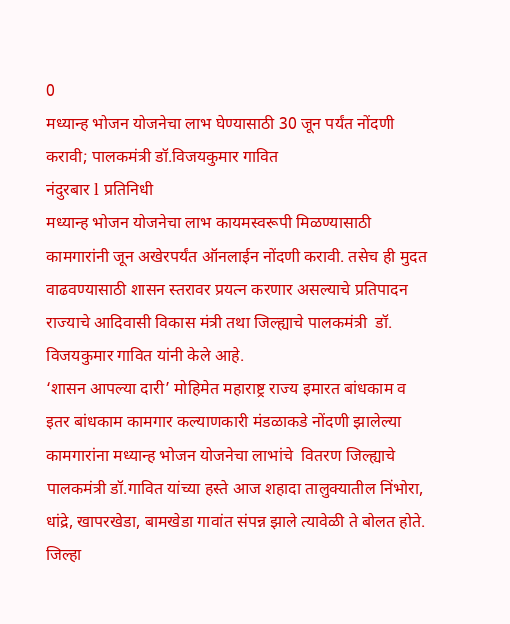0
मध्यान्ह भोजन योजनेचा लाभ घेण्यासाठी 30 जून पर्यंत नोंदणी करावी; पालकमंत्री डॉ.विजयकुमार गावित
नंदुरबार l प्रतिनिधी
मध्यान्ह भोजन योजनेचा लाभ कायमस्वरूपी मिळण्यासाठी कामगारांनी जून अखेरपर्यंत ऑनलाईन नोंदणी करावी. तसेच ही मुदत वाढवण्यासाठी शासन स्तरावर प्रयत्न करणार असल्याचे प्रतिपादन  राज्याचे आदिवासी विकास मंत्री तथा जिल्ह्याचे पालकमंत्री  डॉ. विजयकुमार गावित यांनी केले आहे.
‘शासन आपल्या दारी’ मोहिमेत महाराष्ट्र राज्य इमारत बांधकाम व इतर बांधकाम कामगार कल्याणकारी मंडळाकडे नोंदणी झालेल्या कामगारांना मध्यान्ह भोजन योजनेचा लाभांचे  वितरण जिल्ह्याचे पालकमंत्री डॉ.गावित यांच्या हस्ते आज शहादा तालुक्यातील निंभोरा, धांद्रे, खापरखेडा, बामखेडा गावांत संपन्न झाले त्यावेळी ते बोलत होते. जिल्हा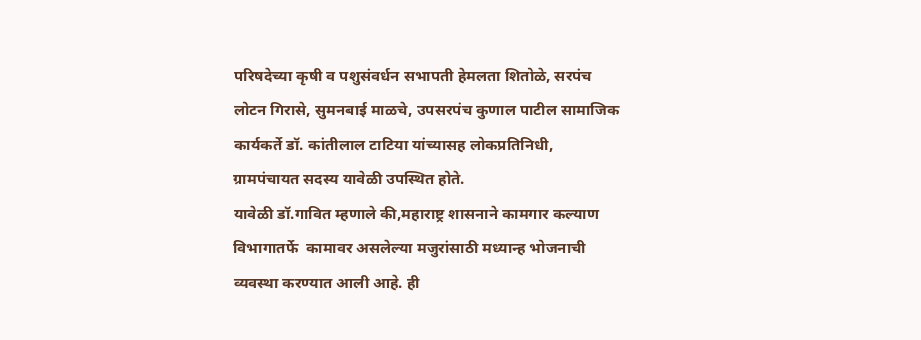परिषदेच्या कृषी व पशुसंवर्धन सभापती हेमलता शितोळे, सरपंच लोटन गिरासे, सुमनबाई माळचे, उपसरपंच कुणाल पाटील सामाजिक कार्यकर्ते डॉ. कांतीलाल टाटिया यांच्यासह लोकप्रतिनिधी, ग्रामपंचायत सदस्य यावेळी उपस्थित होते.
यावेळी डॉ.गावित म्हणाले की,महाराष्ट्र शासनाने कामगार कल्याण विभागातर्फे  कामावर असलेल्या मजुरांसाठी मध्यान्ह भोजनाची व्यवस्था करण्यात आली आहे. ही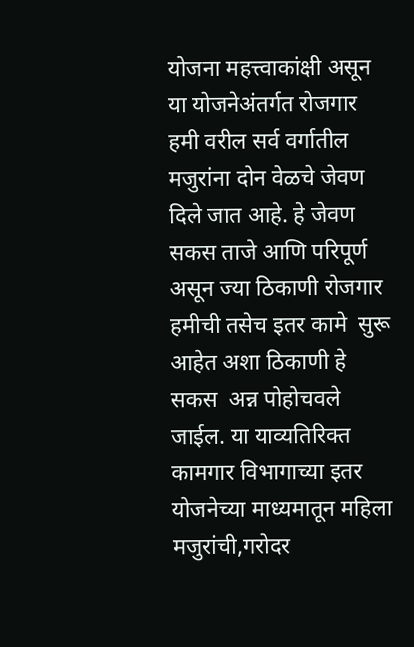योजना महत्त्वाकांक्षी असून या योजनेअंतर्गत रोजगार हमी वरील सर्व वर्गातील मजुरांना दोन वेळचे जेवण दिले जात आहे. हे जेवण सकस ताजे आणि परिपूर्ण असून ज्या ठिकाणी रोजगार हमीची तसेच इतर कामे  सुरू आहेत अशा ठिकाणी हे सकस  अन्न पोहोचवले  जाईल. या याव्यतिरिक्त कामगार विभागाच्या इतर योजनेच्या माध्यमातून महिला मजुरांची,गरोदर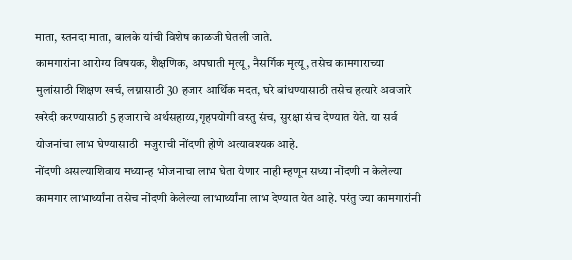माता, स्तनदा माता, बालके यांची विशेष काळजी घेतली जाते.
कामगारांना आरोग्य विषयक, शैक्षणिक, अपघाती मृत्यू, नैसर्गिक मृत्यू, तसेच कामगाराच्या मुलांसाठी शिक्षण खर्च, लग्नासाठी 30 हजार आर्थिक मदत, घरे बांधण्यासाठी तसेच हत्यारे अवजारे खरेदी करण्यासाठी 5 हजाराचे अर्थसहाय्य,गृहपयोगी वस्तु संच, सुरक्षा संच देण्यात येते. या सर्व योजनांचा लाभ घेण्यासाठी  मजुराची नोंदणी होणे अत्यावश्यक आहे.
नोंदणी असल्याशिवाय मध्यान्ह भोजनाचा लाभ घेता येणार नाही म्हणून सध्या नोंदणी न केलेल्या कामगार लाभार्थ्यांना तसेच नोंदणी केलेल्या लाभार्थ्यांना लाभ देण्यात येत आहे. परंतु ज्या कामगारांनी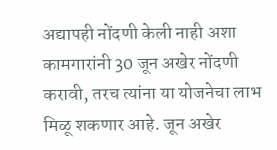अद्यापही नोंदणी केली नाही अशा कामगारांनी 30 जून अखेर नोंदणी करावी, तरच त्यांना या योजनेचा लाभ मिळू शकणार आहे. जून अखेर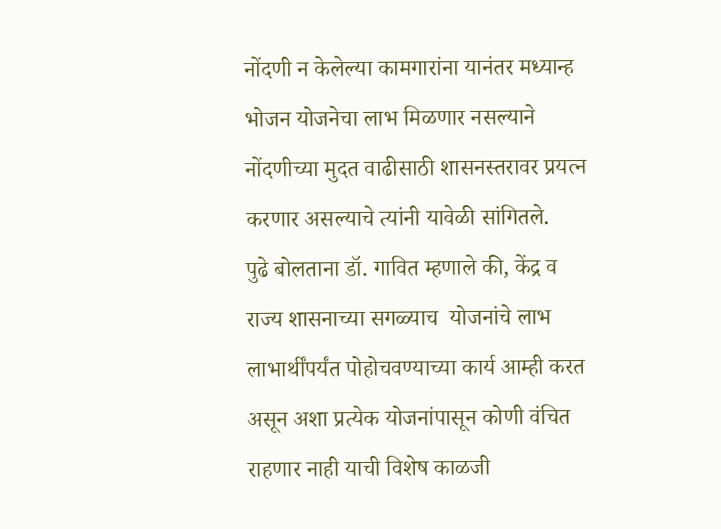नोंदणी न केलेल्या कामगारांना यानंतर मध्यान्ह भोजन योजनेचा लाभ मिळणार नसल्याने नोंदणीच्या मुदत वाढीसाठी शासनस्तरावर प्रयत्न करणार असल्याचे त्यांनी यावेळी सांगितले.
पुढे बोलताना डॉ. गावित म्हणाले की, केंद्र व राज्य शासनाच्या सगळ्याच  योजनांचे लाभ लाभार्थींपर्यंत पोहोचवण्याच्या कार्य आम्ही करत असून अशा प्रत्येक योजनांपासून कोणी वंचित राहणार नाही याची विशेष काळजी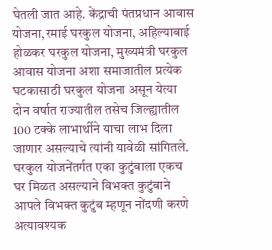घेतली जात आहे. केंद्राची पंतप्रधान आवास योजना,रमाई घरकुल योजना, अहिल्याबाई होळकर घरकुल योजना, मुख्यमंत्री घरकुल आवास योजना अशा समाजातील प्रत्येक घटकासाठी घरकुल योजना असून येत्या दोन वर्षात राज्यातील तसेच जिल्ह्यातील 100 टक्के लाभार्थीने याचा लाभ दिला जाणार असल्याचे त्यांनी यावेळी सांगितले. घरकुल योजनेंतर्गत एका कुटुंबाला एकच घर मिळत असल्याने विभक्त कुटुंबाने आपले विभक्त कुटुंब म्हणून नोंदणी करणे अत्यावश्यक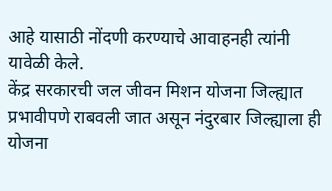आहे यासाठी नोंदणी करण्याचे आवाहनही त्यांनी यावेळी केले.
केंद्र सरकारची जल जीवन मिशन योजना जिल्ह्यात प्रभावीपणे राबवली जात असून नंदुरबार जिल्ह्याला ही योजना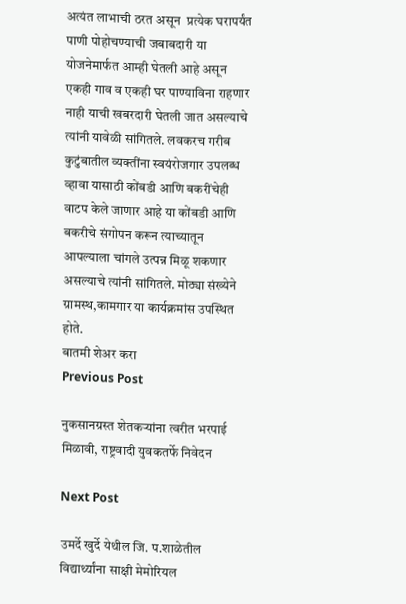अत्यंत लाभाची ठरत असून  प्रत्येक घरापर्यंत पाणी पोहोचण्याची जबाबदारी या योजनेमार्फत आम्ही घेतली आहे असून एकही गाव व एकही घर पाण्याविना राहणार नाही याची खबरदारी घेतली जात असल्याचे त्यांनी यावेळी सांगितले. लवकरच गरीब कुटुंबातील व्यक्तींना स्वयंरोजगार उपलब्ध  व्हावा यासाठी कोंबडी आणि बकरींचेही वाटप केले जाणार आहे या कोंबडी आणि बकरीचे संगोपन करून त्याच्यातून आपल्याला चांगले उत्पन्न मिळू शकणार असल्याचे त्यांनी सांगितले. मोठ्या संख्येने ग्रामस्थ,कामगार या कार्यक्रमांस उपस्थित होते.
बातमी शेअर करा
Previous Post

नुकसानग्रस्त शेतकर्‍यांना त्वरीत भरपाई मिळावी, राष्ट्रवादी युवकतर्फे निवेदन

Next Post

उमर्दे खुर्दे येथील जि. प.शाळेतील विद्यार्थ्यांना साक्षी मेमोरियल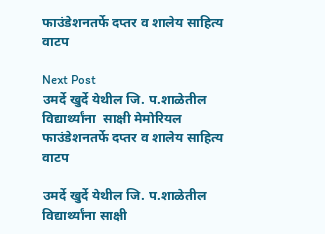फाउंडेशनतर्फे दप्तर व शालेय साहित्य वाटप

Next Post
उमर्दे खुर्दे येथील जि. प.शाळेतील विद्यार्थ्यांना  साक्षी मेमोरियल फाउंडेशनतर्फे दप्तर व शालेय साहित्य वाटप

उमर्दे खुर्दे येथील जि. प.शाळेतील विद्यार्थ्यांना साक्षी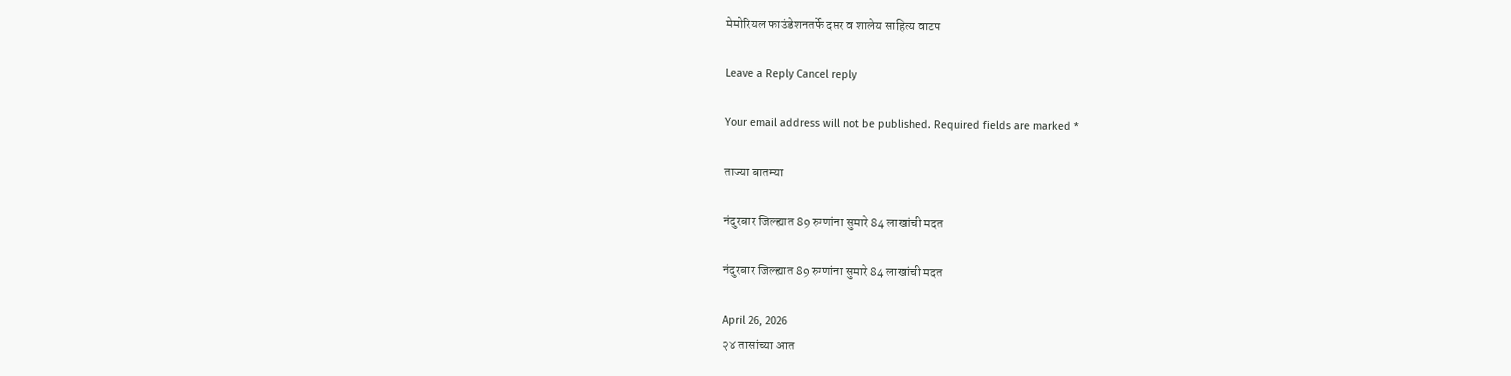मेमोरियल फाउंडेशनतर्फे दप्तर व शालेय साहित्य वाटप

Leave a Reply Cancel reply

Your email address will not be published. Required fields are marked *

ताज्या बातम्या

नंदुरबार जिल्ह्यात 89 रुग्णांना सुमारे 84 लाखांची मदत

नंदुरबार जिल्ह्यात 89 रुग्णांना सुमारे 84 लाखांची मदत

April 26, 2026
२४ तासांच्या आत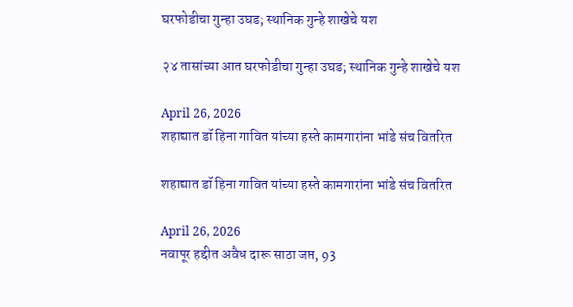घरफोडीचा गुन्हा उघड; स्थानिक गुन्हे शाखेचे यश

२४ तासांच्या आत घरफोडीचा गुन्हा उघड; स्थानिक गुन्हे शाखेचे यश

April 26, 2026
शहाद्यात डॉ हिना गावित यांच्या हस्ते कामगारांना भांडे संच वितरित

शहाद्यात डॉ हिना गावित यांच्या हस्ते कामगारांना भांडे संच वितरित

April 26, 2026
नवापूर हद्दीत अवैध दारू साठा जप्त, 93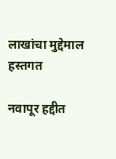लाखांचा मुद्देमाल हस्तगत

नवापूर हद्दीत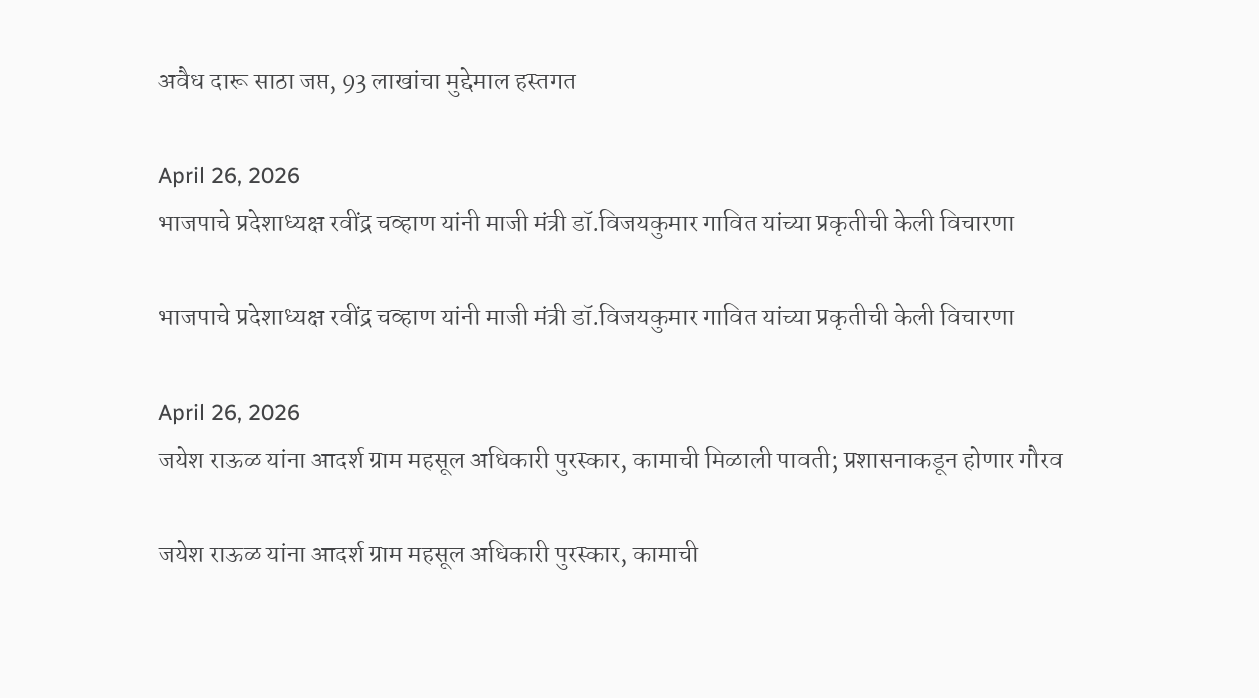अवैध दारू साठा जप्त, 93 लाखांचा मुद्देमाल हस्तगत

April 26, 2026
भाजपाचे प्रदेशाध्यक्ष रवींद्र चव्हाण यांनी माजी मंत्री डॉ.विजयकुमार गावित यांच्या प्रकृतीची केली विचारणा

भाजपाचे प्रदेशाध्यक्ष रवींद्र चव्हाण यांनी माजी मंत्री डॉ.विजयकुमार गावित यांच्या प्रकृतीची केली विचारणा

April 26, 2026
जयेश राऊळ यांना आदर्श ग्राम महसूल अधिकारी पुरस्कार, कामाची मिळाली पावती; प्रशासनाकडून होणार गौरव

जयेश राऊळ यांना आदर्श ग्राम महसूल अधिकारी पुरस्कार, कामाची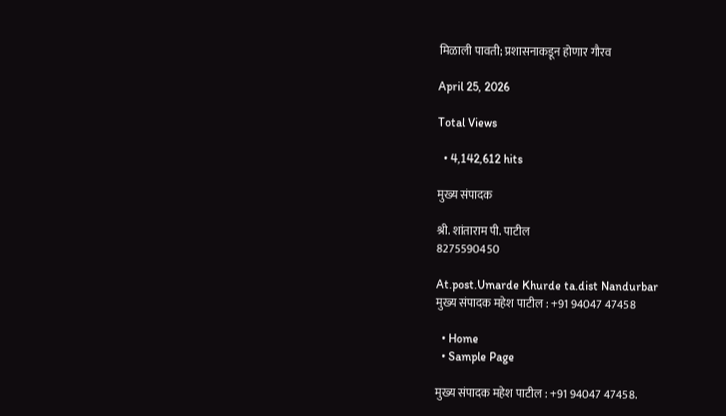मिळाली पावती; प्रशासनाकडून होणार गौरव

April 25, 2026

Total Views

  • 4,142,612 hits

मुख्य संपादक

श्री. शांताराम पी. पाटील
8275590450

At.post.Umarde Khurde ta.dist Nandurbar
मुख्य संपादक महेश पाटील : +91 94047 47458

  • Home
  • Sample Page

मुख्य संपादक महेश पाटील : +91 94047 47458.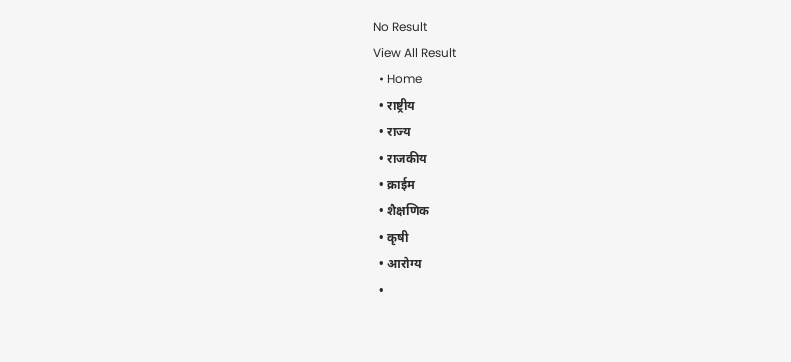No Result
View All Result
  • Home
  • राष्ट्रीय
  • राज्य
  • राजकीय
  • क्राईम
  • शैक्षणिक
  • कृषी
  • आरोग्य
  •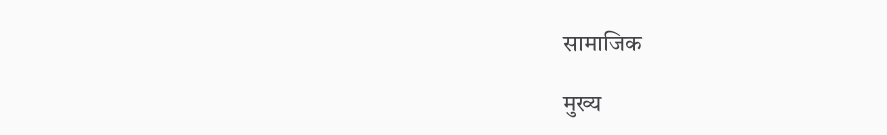सामाजिक

मुख्य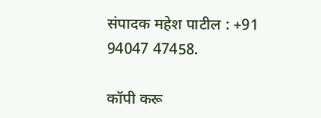संपादक महेश पाटील : +91 94047 47458.

कॉपी करू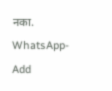नका.
WhatsApp-Add